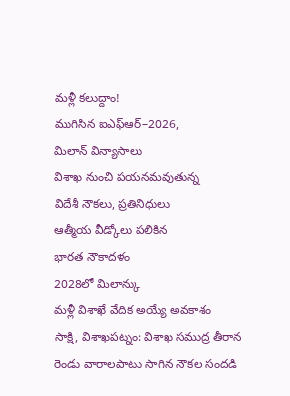మళ్లీ కలుద్దాం!
ముగిసిన ఐఎఫ్ఆర్–2026,
మిలాన్ విన్యాసాలు
విశాఖ నుంచి పయనమవుతున్న
విదేశీ నౌకలు, ప్రతినిధులు
ఆత్మీయ వీడ్కోలు పలికిన
భారత నౌకాదళం
2028లో మిలాన్కు
మళ్లీ విశాఖే వేదిక అయ్యే అవకాశం
సాక్షి, విశాఖపట్నం: విశాఖ సముద్ర తీరాన రెండు వారాలపాటు సాగిన నౌకల సందడి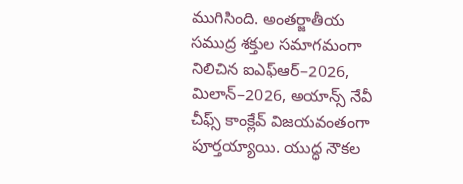ముగిసింది. అంతర్జాతీయ సముద్ర శక్తుల సమాగమంగా నిలిచిన ఐఎఫ్ఆర్–2026, మిలాన్–2026, అయాన్స్ నేవీ చీఫ్స్ కాంక్లేవ్ విజయవంతంగా పూర్తయ్యాయి. యుద్ధ నౌకల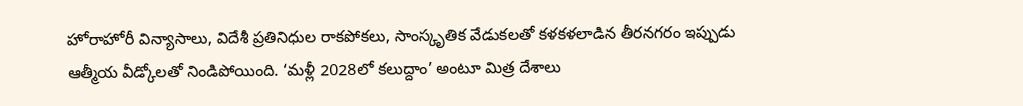హోరాహోరీ విన్యాసాలు, విదేశీ ప్రతినిధుల రాకపోకలు, సాంస్కృతిక వేడుకలతో కళకళలాడిన తీరనగరం ఇప్పుడు ఆత్మీయ వీడ్కోలతో నిండిపోయింది. ‘మళ్లీ 2028లో కలుద్దాం’ అంటూ మిత్ర దేశాలు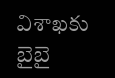విశాఖకు బైబై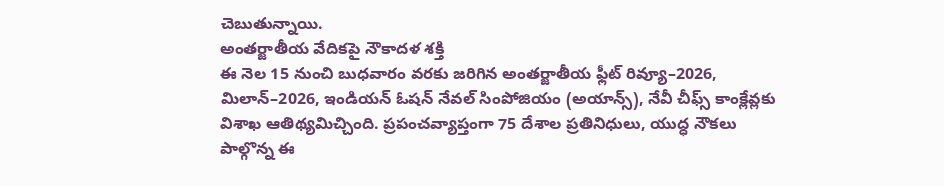చెబుతున్నాయి.
అంతర్జాతీయ వేదికపై నౌకాదళ శక్తి
ఈ నెల 15 నుంచి బుధవారం వరకు జరిగిన అంతర్జాతీయ ఫ్లీట్ రివ్యూ–2026, మిలాన్–2026, ఇండియన్ ఓషన్ నేవల్ సింపోజియం (అయాన్స్), నేవీ చీఫ్స్ కాంక్లేవ్లకు విశాఖ ఆతిథ్యమిచ్చింది. ప్రపంచవ్యాప్తంగా 75 దేశాల ప్రతినిధులు, యుద్ధ నౌకలు పాల్గొన్న ఈ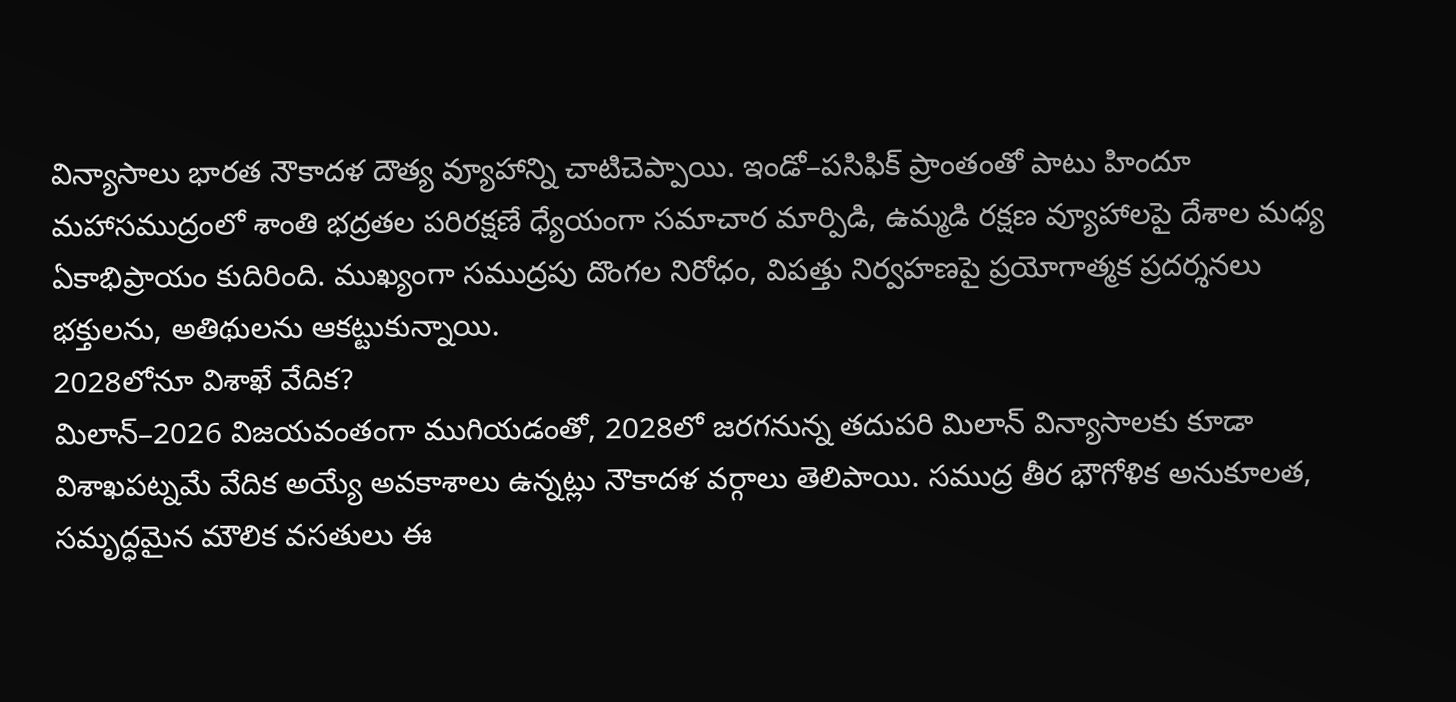విన్యాసాలు భారత నౌకాదళ దౌత్య వ్యూహాన్ని చాటిచెప్పాయి. ఇండో–పసిఫిక్ ప్రాంతంతో పాటు హిందూ మహాసముద్రంలో శాంతి భద్రతల పరిరక్షణే ధ్యేయంగా సమాచార మార్పిడి, ఉమ్మడి రక్షణ వ్యూహాలపై దేశాల మధ్య ఏకాభిప్రాయం కుదిరింది. ముఖ్యంగా సముద్రపు దొంగల నిరోధం, విపత్తు నిర్వహణపై ప్రయోగాత్మక ప్రదర్శనలు భక్తులను, అతిథులను ఆకట్టుకున్నాయి.
2028లోనూ విశాఖే వేదిక?
మిలాన్–2026 విజయవంతంగా ముగియడంతో, 2028లో జరగనున్న తదుపరి మిలాన్ విన్యాసాలకు కూడా విశాఖపట్నమే వేదిక అయ్యే అవకాశాలు ఉన్నట్లు నౌకాదళ వర్గాలు తెలిపాయి. సముద్ర తీర భౌగోళిక అనుకూలత, సమృద్ధమైన మౌలిక వసతులు ఈ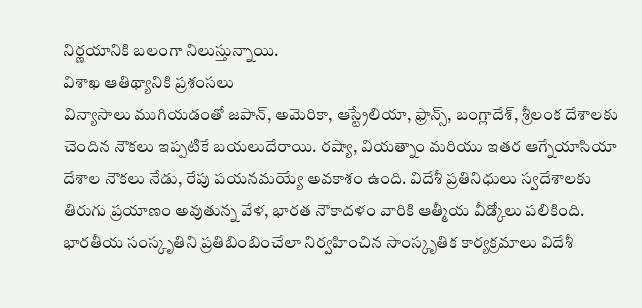నిర్ణయానికి బలంగా నిలుస్తున్నాయి.
విశాఖ ఆతిథ్యానికి ప్రశంసలు
విన్యాసాలు ముగియడంతో జపాన్, అమెరికా, ఆస్ట్రేలియా, ఫ్రాన్స్, బంగ్లాదేశ్, శ్రీలంక దేశాలకు చెందిన నౌకలు ఇప్పటికే బయలుదేరాయి. రష్యా, వియత్నాం మరియు ఇతర ఆగ్నేయాసియా దేశాల నౌకలు నేడు, రేపు పయనమయ్యే అవకాశం ఉంది. విదేశీ ప్రతినిధులు స్వదేశాలకు తిరుగు ప్రయాణం అవుతున్న వేళ, భారత నౌకాదళం వారికి ఆత్మీయ వీడ్కోలు పలికింది. భారతీయ సంస్కృతిని ప్రతిబింబించేలా నిర్వహించిన సాంస్కృతిక కార్యక్రమాలు విదేశీ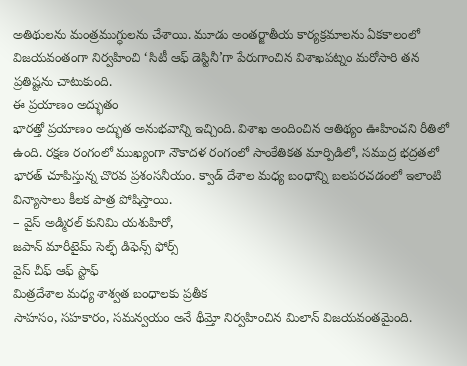అతిథులను మంత్రముగ్ధులను చేశాయి. మూడు అంతర్జాతీయ కార్యక్రమాలను ఏకకాలంలో విజయవంతంగా నిర్వహించి ‘సిటీ ఆఫ్ డెస్టినీ’గా పేరుగాంచిన విశాఖపట్నం మరోసారి తన ప్రతిష్టను చాటుకుంది.
ఈ ప్రయాణం అద్భుతం
భారత్తో ప్రయాణం అద్భుత అనుభవాన్ని ఇచ్చింది. విశాఖ అందించిన ఆతిథ్యం ఊహించని రీతిలో ఉంది. రక్షణ రంగంలో ముఖ్యంగా నౌకాదళ రంగంలో సాంకేతికత మార్పిడిలో, సముద్ర భద్రతలో భారత్ చూపిస్తున్న చొరవ ప్రశంసనీయం. క్వాడ్ దేశాల మధ్య బంధాన్ని బలపరచడంలో ఇలాంటి విన్యాసాలు కీలక పాత్ర పోషిస్తాయి.
– వైస్ అడ్మిరల్ కునిమి యశుహిరో,
జపాన్ మారీటైమ్ సెల్ఫ్ డిఫెన్స్ ఫోర్స్
వైస్ చీఫ్ ఆఫ్ స్టాఫ్
మిత్రదేశాల మధ్య శాశ్వత బంధాలకు ప్రతీక
సాహసం, సహకారం, సమన్వయం అనే థీమ్తో నిర్వహించిన మిలాన్ విజయవంతమైంది.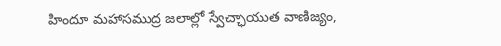హిందూ మహాసముద్ర జలాల్లో స్వేచ్ఛాయుత వాణిజ్యం,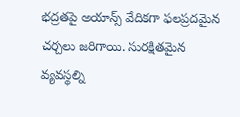భద్రతపై అయాన్స్ వేదికగా ఫలప్రదమైన చర్చలు జరిగాయి. సురక్షితమైన వ్యవస్థల్ని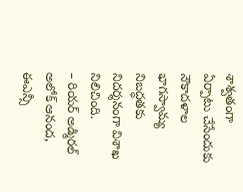శాశ్వతంగా ఏర్పాటు చేసేందుకు నౌకాదళాల భాగస్వామ్య నిబద్ధతకు నిదర్శనంగా విశాఖ నిలిచింది.
– రియర్ అడ్మిరల్ అలోక్ ఆనంద,
ఈఎన్సీ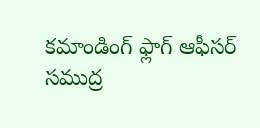కమాండింగ్ ఫ్లాగ్ ఆఫీసర్
సముద్ర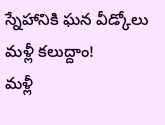స్నేహానికి ఘన వీడ్కోలు
మళ్లీ కలుద్దాం!
మళ్లీ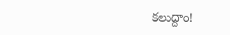కలుద్దాం!